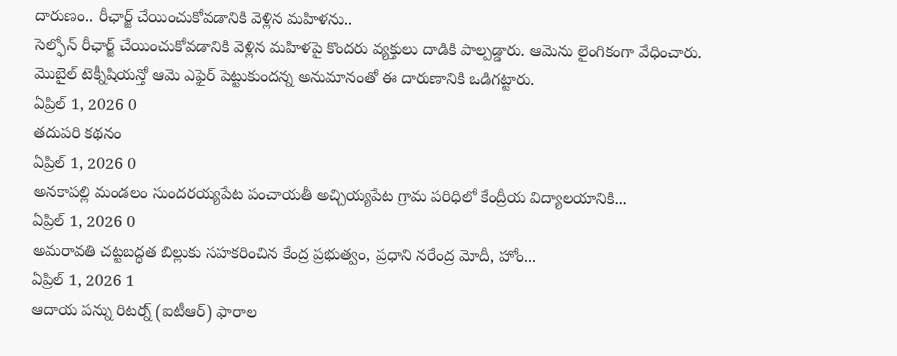దారుణం.. రీఛార్జ్ చేయించుకోవడానికి వెళ్లిన మహిళను..
సెల్ఫోన్ రీఛార్జ్ చేయించుకోవడానికి వెళ్లిన మహిళపై కొందరు వ్యక్తులు దాడికి పాల్పడ్డారు. ఆమెను లైంగికంగా వేధించారు. మొబైల్ టెక్నీషియన్తో ఆమె ఎఫైర్ పెట్టుకుందన్న అనుమానంతో ఈ దారుణానికి ఒడిగట్టారు.
ఏప్రిల్ 1, 2026 0
తదుపరి కథనం
ఏప్రిల్ 1, 2026 0
అనకాపల్లి మండలం సుందరయ్యపేట పంచాయతీ అచ్చియ్యపేట గ్రామ పరిధిలో కేంద్రీయ విద్యాలయానికి...
ఏప్రిల్ 1, 2026 0
అమరావతి చట్టబద్ధత బిల్లుకు సహకరించిన కేంద్ర ప్రభుత్వం, ప్రధాని నరేంద్ర మోదీ, హోం...
ఏప్రిల్ 1, 2026 1
ఆదాయ పన్ను రిటర్న్ (ఐటీఆర్) ఫారాల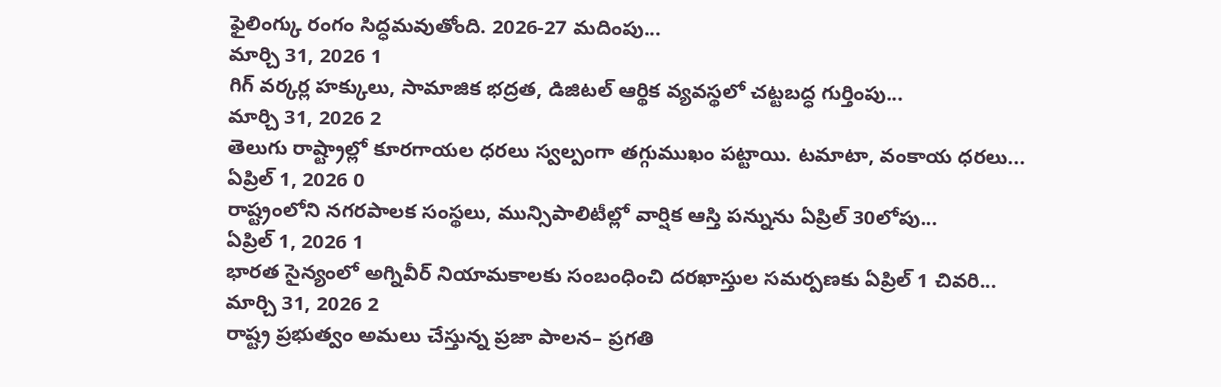ఫైలింగ్కు రంగం సిద్ధమవుతోంది. 2026-27 మదింపు...
మార్చి 31, 2026 1
గిగ్ వర్కర్ల హక్కులు, సామాజిక భద్రత, డిజిటల్ ఆర్థిక వ్యవస్థలో చట్టబద్ధ గుర్తింపు...
మార్చి 31, 2026 2
తెలుగు రాష్ట్రాల్లో కూరగాయల ధరలు స్వల్పంగా తగ్గుముఖం పట్టాయి. టమాటా, వంకాయ ధరలు...
ఏప్రిల్ 1, 2026 0
రాష్ట్రంలోని నగరపాలక సంస్థలు, మున్సిపాలిటీల్లో వార్షిక ఆస్తి పన్నును ఏప్రిల్ 30లోపు...
ఏప్రిల్ 1, 2026 1
భారత సైన్యంలో అగ్నివీర్ నియామకాలకు సంబంధించి దరఖాస్తుల సమర్పణకు ఏప్రిల్ 1 చివరి...
మార్చి 31, 2026 2
రాష్ట్ర ప్రభుత్వం అమలు చేస్తున్న ప్రజా పాలన– ప్రగతి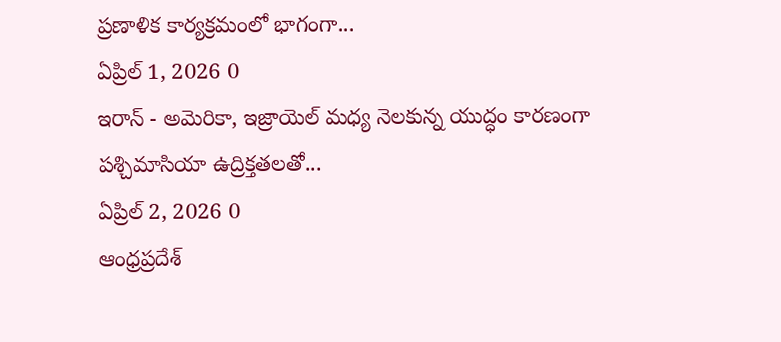ప్రణాళిక కార్యక్రమంలో భాగంగా...
ఏప్రిల్ 1, 2026 0
ఇరాన్ - అమెరికా, ఇజ్రాయెల్ మధ్య నెలకున్న యుద్ధం కారణంగా పశ్చిమాసియా ఉద్రిక్తతలతో...
ఏప్రిల్ 2, 2026 0
ఆంధ్రప్రదేశ్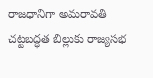రాజధానిగా అమరావతి చట్టబద్ధత బిల్లుకు రాజ్యసభ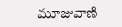మూజువాణి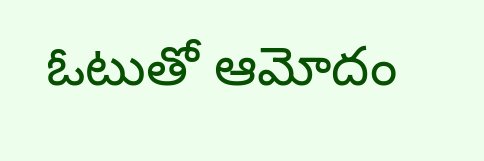ఓటుతో ఆమోదం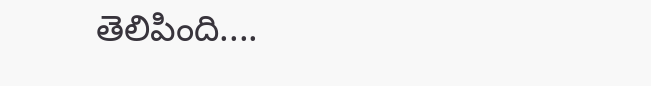తెలిపింది....